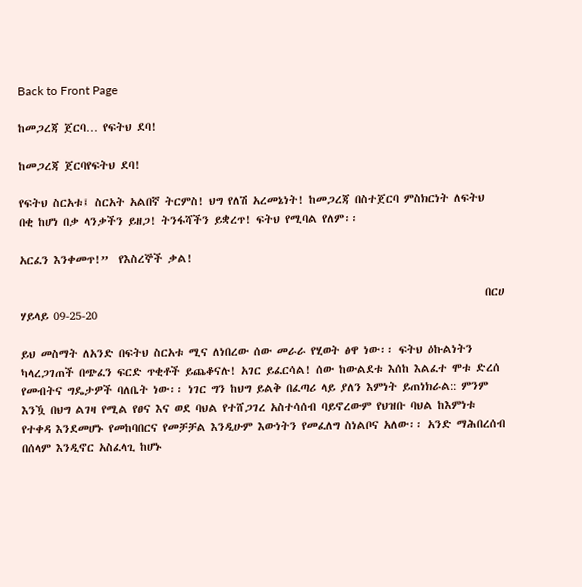Back to Front Page

ከመጋረጃ ጀርባ… የፍትህ ደባ!

ከመጋረጃ ጀርባየፍትህ ደባ!

የፍትህ ስርአቱ፤ ስርአት አልበኛ ትርምስ! ህግ የለሽ አረመኔነት! ከመጋረጃ በስተጀርባ ምስክርነት ለፍትህ በቂ ከሆነ በቃ ላንቃችን ይዘጋ! ትንፋሻችን ይቋረጥ! ፍትህ የሚባል የለም፡፡

አርፈን እንቀመጥ!”  የእስረኞች ቃል!

                                                                                             በርሀ ሃይላይ 09-25-20

ይህ መስማት ለአንድ በፍትህ ስርአቱ ሚና ለነበረው ሰው መራራ የሂወት ፅዋ ነው፡፡ ፍትህ ዕኩልነትን ካላረጋገጠች በጭፈን ፍርድ ጥቂቶች ይጨቆናሉ! አገር ይፈርሳል! ሰው ከውልደቱ እሰከ እልፈተ ሞቱ ድረሰ የመብትና ግዴታዎች ባለቤት ነው፡፡ ነገር ግን ከህግ ይልቅ በፈጣሪ ላይ ያለን እምነት ይጠነክራል:: ምንም እንዃ በህግ ልገዛ የሚል የፀና እና ወደ ባህል የተሸጋገረ አስተሳሰብ ባይኖረውም የህዝቡ ባህል ከእምነቱ የተቀዳ እንደመሆኑ የመከባበርና የመቻቻል እንዲሁም እውነትን የመፈለግ ስነልቦና አለው፡፡ አንድ ማሕበረሰብ በሰላም እንዲኖር አስፈላጊ ከሆኑ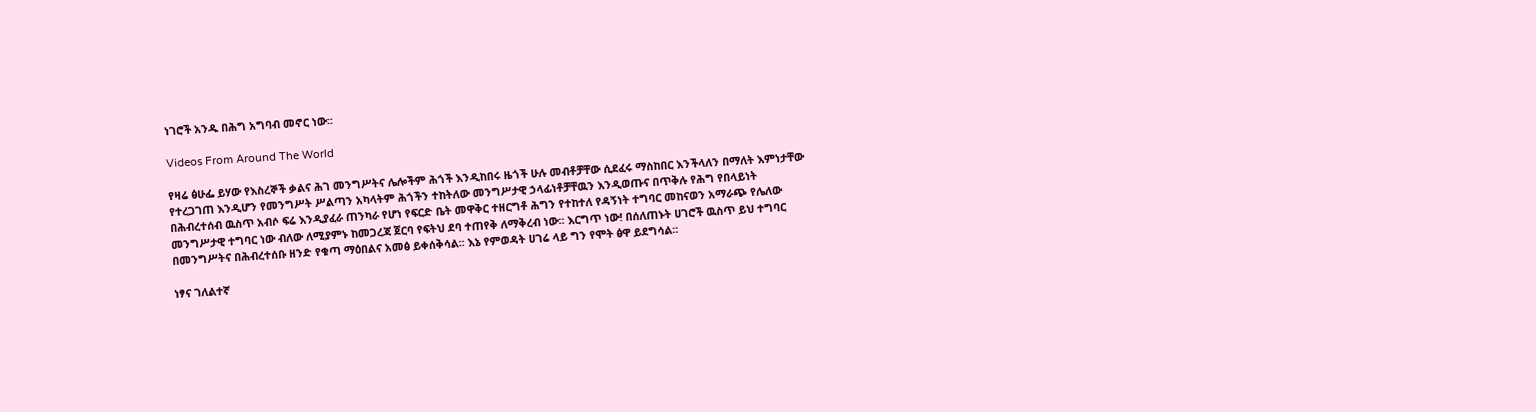ነገሮች አንዱ በሕግ አግባብ መኖር ነው፡፡

Videos From Around The World

የዛሬ ፅሁፌ ይሃው የእስረኞች ቃልና ሕገ መንግሥትና ሌሎችም ሕጎች እንዲከበሩ ዜጎች ሁሉ መብቶቻቸው ሲደፈሩ ማስከበር እንችላለን በማለት እምነታቸው የተረጋገጠ እንዲሆን የመንግሥት ሥልጣን አካላትም ሕጎችን ተከትለው መንግሥታዊ ኃላፊነቶቻቸዉን እንዲወጡና በጥቅሉ የሕግ የበላይነት በሕብረተሰብ ዉስጥ አብሶ ፍሬ እንዲያፈራ ጠንካራ የሆነ የፍርድ ቤት መዋቅር ተዘርግቶ ሕግን የተከተለ የዳኝነት ተግባር መከናወን አማራጭ የሌለው መንግሥታዊ ተግባር ነው ብለው ለሚያምኑ ከመጋረጃ ጀርባ የፍትህ ደባ ተጠየቅ ለማቅረብ ነው፡፡ እርግጥ ነው! በሰለጠኑት ሀገሮች ዉስጥ ይህ ተግባር በመንግሥትና በሕብረተሰቡ ዘንድ የቁጣ ማዕበልና አመፅ ይቀሰቅሳል፡፡ እኔ የምወዳት ሀገሬ ላይ ግን የሞት ፅዋ ይደግሳል፡፡

ነፃና ገለልተኛ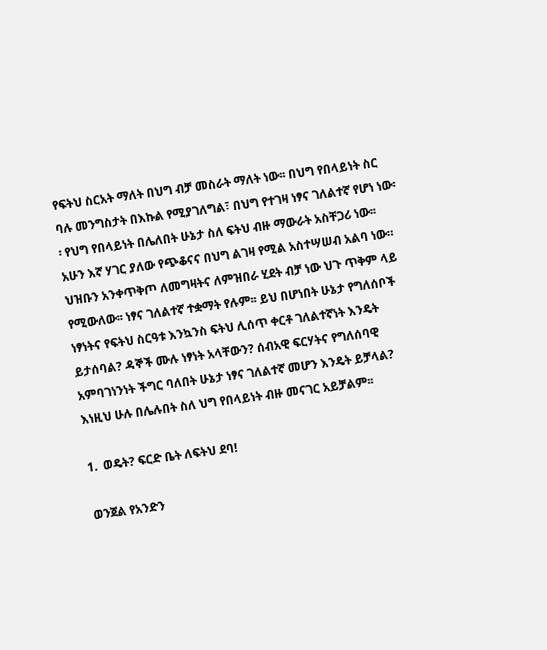የፍትህ ስርአት ማለት በህግ ብቻ መስራት ማለት ነው፡፡ በህግ የበላይነት ስር ባሉ መንግስታት በእኩል የሚያገለግል፣ በህግ የተገዛ ነፃና ገለልተኛ የሆነ ነው፡፡ የህግ የበላይነት በሌለበት ሁኔታ ስለ ፍትህ ብዙ ማውራት አስቸጋሪ ነው፡፡ አሁን እኛ ሃገር ያለው የጭቆናና በህግ ልገዛ የሚል አስተሣሠብ አልባ ነው። ህዝቡን አንቀጥቅጦ ለመግዛትና ለምዝበራ ሂደት ብቻ ነው ህጉ ጥቅም ላይ የሚውለው፡፡ ነፃና ገለልተኛ ተቋማት የሉም፡፡ ይህ በሆነበት ሁኔታ የግለሰቦች ነፃነትና የፍትህ ስርዓቱ እንኳንስ ፍትህ ሊሰጥ ቀርቶ ገለልተኛነት እንዴት ይታሰባል? ዳኞች ሙሉ ነፃነት አላቸውን? ሰብአዊ ፍርሃትና የግለሰባዊ አምባገነንነት ችግር ባለበት ሁኔታ ነፃና ገለልተኛ መሆን እንዴት ይቻላል? እነዚህ ሁሉ በሌሉበት ስለ ህግ የበላይነት ብዙ መናገር አይቻልም፡፡

1.  ወዴት? ፍርድ ቤት ለፍትህ ደባ!

ወንጀል የአንድን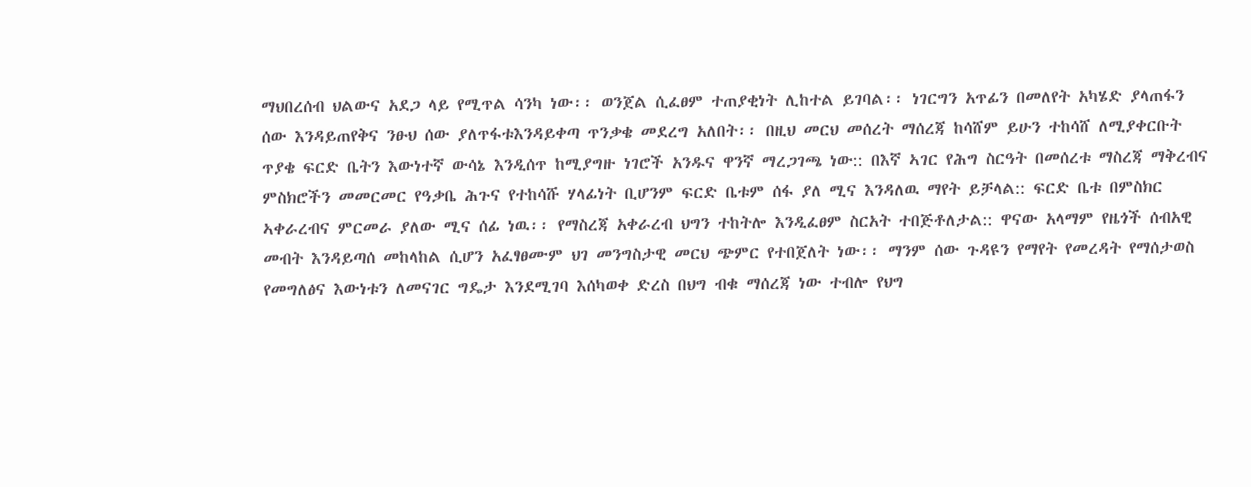ማህበረሰብ ህልውና አደጋ ላይ የሚጥል ሳንካ ነው፡፡ ወንጀል ሲፈፀም ተጠያቂነት ሊከተል ይገባል፡፡ ነገርግን አጥፊን በመለየት አካሄድ ያላጠፋን ሰው እንዳይጠየቅና ንፁህ ሰው ያለጥፋቱእንዳይቀጣ ጥንቃቄ መደረግ አለበት፡፡ በዚህ መርህ መሰረት ማሰረጃ ከሳሸም ይሁን ተከሳሸ ለሚያቀርቡት ጥያቄ ፍርድ ቤትን እውነተኛ ውሳኔ እንዲሰጥ ከሚያግዙ ነገሮች አንዱና ዋንኛ ማረጋገጫ ነው:: በእኛ ኣገር የሕግ ስርዓት በመሰረቱ ማስረጃ ማቅረብና ምስክሮችን መመርመር የዓቃቤ ሕጉና የተከሳሹ ሃላፊነት ቢሆንም ፍርድ ቤቱም ሰፋ ያለ ሚና እንዳለዉ ማየት ይቻላል:: ፍርድ ቤቱ በምስክር ኣቀራረብና ምርመራ ያለው ሚና ሰፊ ነዉ፡፡ የማስረጃ አቀራረብ ህግን ተከትሎ እንዲፈፀም ስርአት ተበጅቶለታል:: ዋናው አላማም የዜጎች ሰብአዊ መብት እንዳይጣሰ መከላከል ሲሆን አፈፃፀሙም ህገ መንግስታዊ መርህ ጭምር የተበጀለት ነው፡፡ ማንም ሰው ጉዳዩን የማየት የመረዳት የማሰታወስ የመግለፅና እውነቱን ለመናገር ግዴታ እንደሚገባ እሰካወቀ ድረስ በህግ ብቁ ማሰረጃ ነው ተብሎ የህግ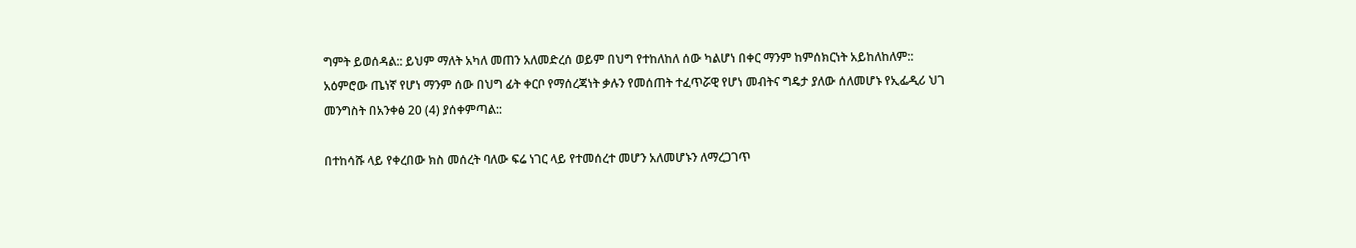ግምት ይወሰዳል:: ይህም ማለት አካለ መጠን አለመድረሰ ወይም በህግ የተከለከለ ሰው ካልሆነ በቀር ማንም ከምሰክርነት አይከለከለም:: አዕምሮው ጤነኛ የሆነ ማንም ሰው በህግ ፊት ቀርቦ የማሰረጃነት ቃሉን የመሰጠት ተፈጥሯዊ የሆነ መብትና ግዴታ ያለው ሰለመሆኑ የኢፌዲሪ ህገ መንግስት በአንቀፅ 20 (4) ያሰቀምጣል::

በተከሳሹ ላይ የቀረበው ክስ መሰረት ባለው ፍሬ ነገር ላይ የተመሰረተ መሆን አለመሆኑን ለማረጋገጥ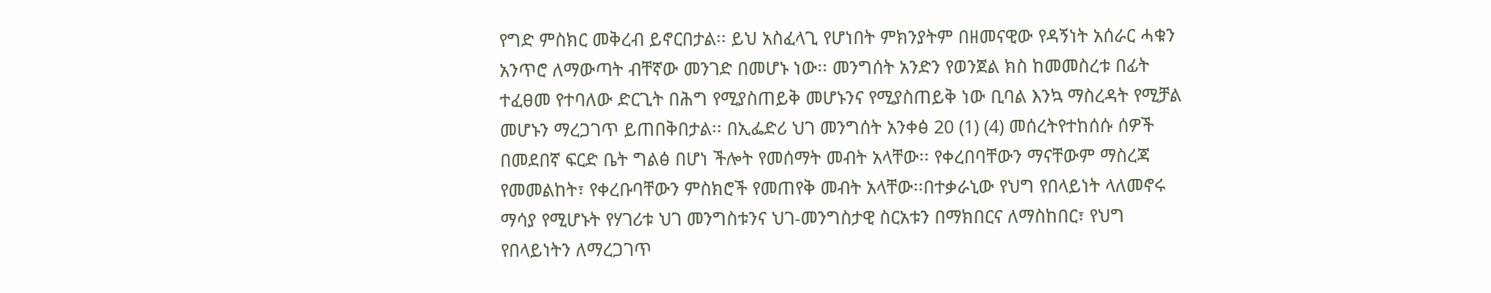የግድ ምስክር መቅረብ ይኖርበታል፡፡ ይህ አስፈላጊ የሆነበት ምክንያትም በዘመናዊው የዳኝነት አሰራር ሓቁን አንጥሮ ለማውጣት ብቸኛው መንገድ በመሆኑ ነው፡፡ መንግሰት አንድን የወንጀል ክስ ከመመስረቱ በፊት ተፈፀመ የተባለው ድርጊት በሕግ የሚያስጠይቅ መሆኑንና የሚያስጠይቅ ነው ቢባል እንኳ ማስረዳት የሚቻል መሆኑን ማረጋገጥ ይጠበቅበታል፡፡ በኢፌድሪ ህገ መንግሰት አንቀፅ 20 (1) (4) መሰረትየተከሰሱ ሰዎች በመደበኛ ፍርድ ቤት ግልፅ በሆነ ችሎት የመሰማት መብት አላቸው፡፡ የቀረበባቸውን ማናቸውም ማስረጃ የመመልከት፣ የቀረቡባቸውን ምስክሮች የመጠየቅ መብት አላቸው፡፡በተቃራኒው የህግ የበላይነት ላለመኖሩ ማሳያ የሚሆኑት የሃገሪቱ ህገ መንግስቱንና ህገ-መንግስታዊ ስርአቱን በማክበርና ለማስከበር፣ የህግ የበላይነትን ለማረጋገጥ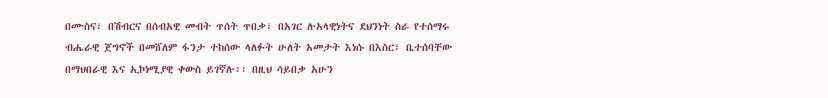በሙስና፣ በሽብርና በሰብአዊ መብት ጥሰት ጥበቃ፣ በአገር ሉአላዊነትና ደህንነት ስራ የተሰማሩ ብሔራዊ ጀግኖች በመሸለም ፋንታ ተከሰው ላለፉት ሁለት አመታት እነሱ በእስር፣ ቤተሰባቸው በማህበራዊ እና ኢኮነሚያዊ ቀውስ ይገኛሉ፡፡ በዚህ ሳይበቃ አሁን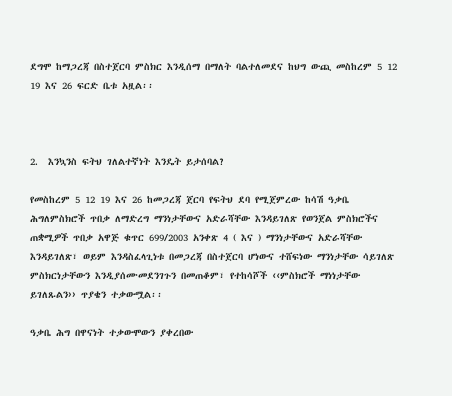ደግሞ ከማጋረጃ በስተጀርባ ምስክር እንዲሰማ በማለት ባልተለመደና ከህግ ውጪ መስከረም 5 12 19 እና 26 ፍርድ ቤቱ አዟል፡፡



2.  እንኳንስ ፍትህ ገለልተኛነት እንዴት ይታሰባል?

የመስከረም 5 12 19 እና 26 ከመጋረጃ ጀርባ የፍትህ ደባ የሚጀምረው ከሳሽ ዓቃቤ ሕግለምስክሮች ጥበቃ ለማድረግ ማንነታቸውና አድራሻቸው እንዳይገለጽ የወንጀል ምስክሮችና ጠቋሚዎች ጥበቃ አዋጅ ቁጥር 699/2003 አንቀጽ 4 ( እና ) ማንነታቸውና አድራሻቸው እንዳይገለጽ፣ ወይም እንዳስፈላጊነቱ በመጋረጃ በስተጀርባ ሆነውና ተሸፍነው ማንነታቸው ሳይገለጽ ምስክርነታቸውን እንዲያሰሙመደንገጉን በመጠቆም፣ የተከሳሾች ‹‹ምስክሮች ማነነታቸው ይገለጹልን›› ጥያቄን ተቃውሟል፡፡

ዓቃቤ ሕግ በዋናነት ተቃውሞውን ያቀረበው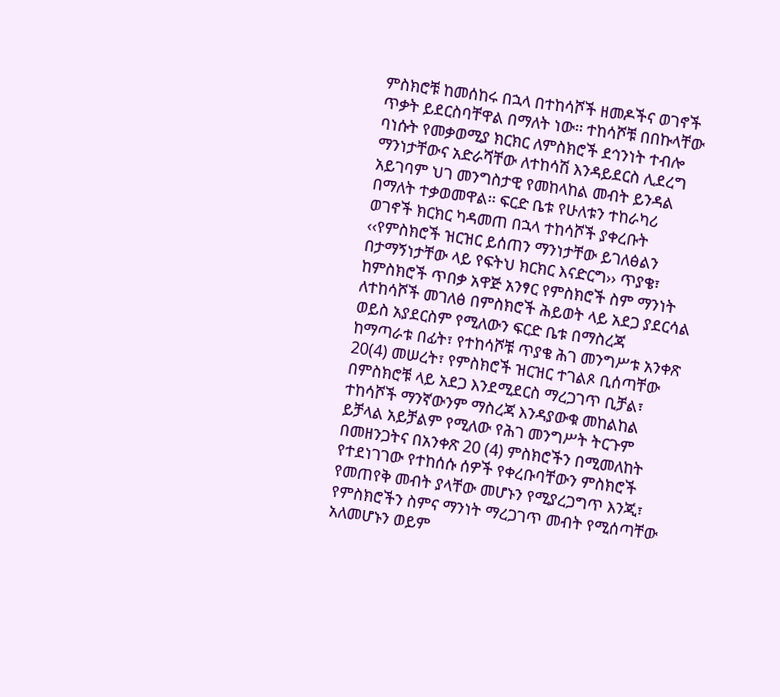ምስክሮቹ ከመሰከሩ በኋላ በተከሳሾች ዘመዶችና ወገኖች ጥቃት ይደርስባቸዋል በማለት ነው፡፡ ተከሳሾቹ በበኩላቸው ባነሱት የመቃወሚያ ክርክር ለምስክሮች ደኅንነት ተብሎ ማንነታቸውና አድራሻቸው ለተከሳሽ እንዳይደርስ ሊደረግ አይገባም ህገ መንግስታዊ የመከላከል መብት ይንዳል በማለት ተቃወመዋል፡፡ ፍርድ ቤቱ የሁለቱን ተከራካሪ ወገኖች ክርክር ካዳመጠ በኋላ ተከሳሾች ያቀረቡት ‹‹የምስክሮች ዝርዝር ይሰጠን ማንነታቸው ይገለፅልን በታማኝነታቸው ላይ የፍትህ ክርክር እናድርግ›› ጥያቄ፣ ከምስክሮች ጥበቃ አዋጅ አንፃር የምስክሮች ስም ማንነት ለተከሳሾች መገለፅ በምስክሮች ሕይወት ላይ አደጋ ያደርሳል ወይስ አያደርስም የሚለውን ፍርድ ቤቱ በማስረጃ ከማጣራቱ በፊት፣ የተከሳሾቹ ጥያቄ ሕገ መንግሥቱ አንቀጽ 20(4) መሠረት፣ የምስክሮች ዝርዝር ተገልጾ ቢሰጣቸው በምስክሮቹ ላይ አደጋ እንደሚደርስ ማረጋገጥ ቢቻል፣ ተከሳሾች ማንኛውንም ማስረጃ እንዳያውቁ መከልከል ይቻላል አይቻልም የሚለው የሕገ መንግሥት ትርጉም በመዘንጋትና በአንቀጽ 20 (4) ምስክሮችን በሚመለከት የተደነገገው የተከሰሱ ሰዎች የቀረቡባቸውን ምስክሮች የመጠየቅ መብት ያላቸው መሆኑን የሚያረጋግጥ እንጂ፣ የምስክሮችን ስምና ማንነት ማረጋገጥ መብት የሚሰጣቸው አለመሆኑን ወይም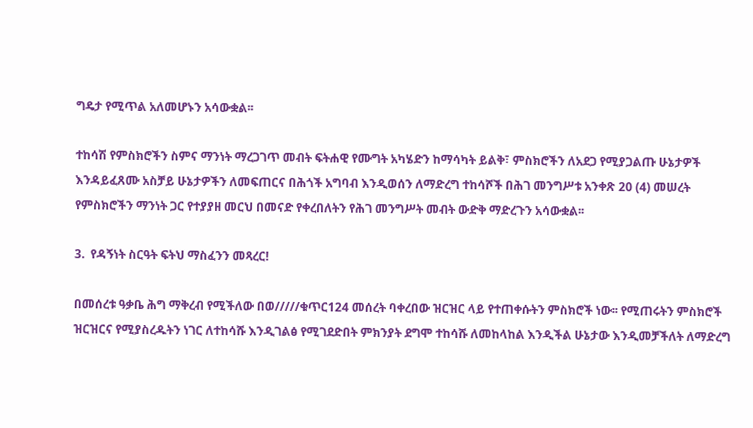ግዴታ የሚጥል አለመሆኑን አሳውቋል፡፡

ተከሳሽ የምስክሮችን ስምና ማንነት ማረጋገጥ መብት ፍትሐዊ የሙግት አካሄድን ከማሳካት ይልቅ፣ ምስክሮችን ለአደጋ የሚያጋልጡ ሁኔታዎች እንዳይፈጸሙ አስቻይ ሁኔታዎችን ለመፍጠርና በሕጎች አግባብ እንዲወሰን ለማድረግ ተከሳሾች በሕገ መንግሥቱ አንቀጽ 20 (4) መሠረት የምስክሮችን ማንነት ጋር የተያያዘ መርህ በመናድ የቀረበለትን የሕገ መንግሥት መብት ውድቅ ማድረጉን አሳውቋል፡፡

3.  የዳኝነት ስርዓት ፍትህ ማስፈንን መጻረር!

በመሰረቱ ዓቃቤ ሕግ ማቅረብ የሚችለው በወ/////ቁጥር124 መሰረት ባቀረበው ዝርዝር ላይ የተጠቀሱትን ምስክሮች ነው፡፡ የሚጠሩትን ምስክሮች ዝርዝርና የሚያስረዱትን ነገር ለተከሳሹ እንዲገልፅ የሚገደድበት ምክንያት ደግሞ ተከሳሹ ለመከላከል እንዲችል ሁኔታው እንዲመቻችለት ለማድረግ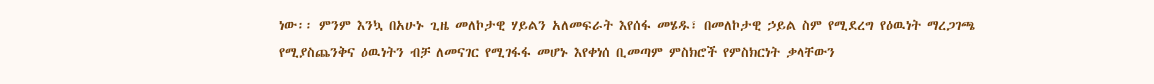ነው፡፡ ምንም እንኳ በአሁኑ ጊዜ መለኮታዊ ሃይልን አለመፍራት እየሰፋ መሄዱ፣ በመለኮታዊ ኃይል ስም የሚደረግ የዕዉነት ማረጋገጫ የሚያስጨንቅና ዕዉነትን ብቻ ለመናገር የሚገፋፋ መሆኑ እየቀነሰ ቢመጣም ምስክሮች የምስክርነት ቃላቸውን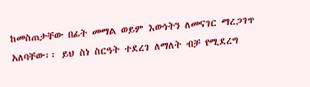ከመስጠታቸው በፊት መማል ወይም እውነትን ለመናገር ማረጋገጥ አለባቸው፡፡ ይህ ስነ ስርዓት ተደረገ ለማለት ብቻ የሚደረግ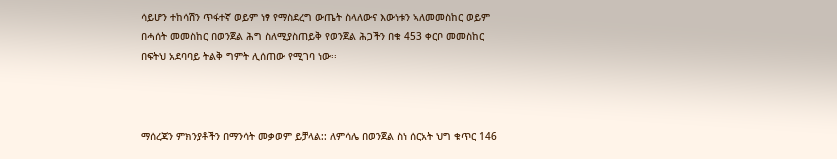ሳይሆን ተከሳሽን ጥፋተኛ ወይም ነፃ የማስደረግ ውጤት ስላለውና እውነቱን ኣለመመስከር ወይም በሓሰት መመስከር በወንጀል ሕግ ስለሚያስጠይቅ የወንጀል ሕጋችን በቁ 453 ቀርቦ መመስከር በፍትህ አደባባይ ትልቅ ግምት ሊሰጠው የሚገባ ነው፡፡



ማሰረጃን ምክንያቶችን በማንሳት መቃወም ይቻላል:: ለምሳሌ በወንጀል ስነ ሰርአት ህግ ቁጥር 146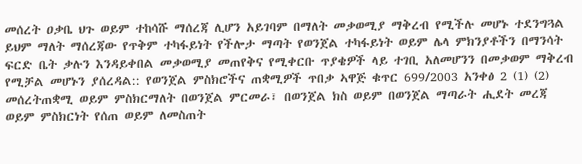መሰረት ዐቃቤ ህጉ ወይም ተከሳሹ ማሰረጃ ሊሆን አይገባም በማለት መቃወሚያ ማቅረብ የሚችሉ መሆኑ ተደንግጓል ይህም ማለት ማሰረጃው የጥቅም ተካፋይነት የችሎታ ማጣት የወንጀል ተካፋይነት ወይም ሌላ ምክንያቶችን በማንሳት ፍርድ ቤት ቃሉን እንዳይቀበል መቃወሚያ መጠየቅና የሚቀርቡ ጥያቄዎች ላይ ተገቢ አለመሆንን በመቃወም ማቅረብ የሚቻል መሆኑን ያሰረዳል:: የወንጀል ምስክሮችና ጠቋሚዎች ጥበቃ ኣዋጅ ቁጥር 699/2003 አንቀፅ 2 (1) (2) መሰረትጠቋሚ ወይም ምስክርማለት በወንጀል ምርመራ፣ በወንጀል ክስ ወይም በወንጀል ማጣራት ሒደት መረጃ ወይም ምስክርነት የሰጠ ወይም ለመስጠት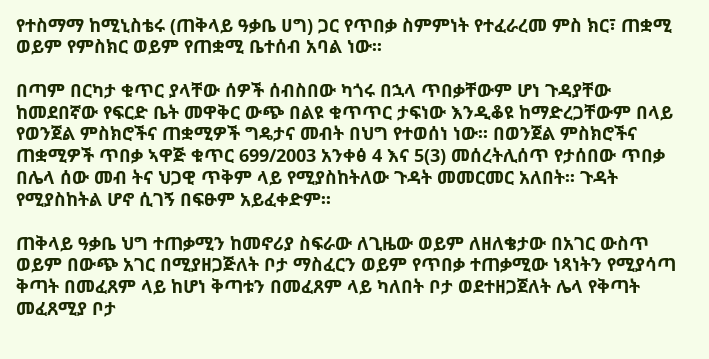የተስማማ ከሚኒስቴሩ (ጠቅላይ ዓቃቤ ሀግ) ጋር የጥበቃ ስምምነት የተፈራረመ ምስ ክር፣ ጠቋሚ ወይም የምስክር ወይም የጠቋሚ ቤተሰብ አባል ነው፡፡

በጣም በርካታ ቁጥር ያላቸው ሰዎች ሰብስበው ካጎሩ በኋላ ጥበቃቸውም ሆነ ጉዳያቸው ከመደበኛው የፍርድ ቤት መዋቅር ውጭ በልዩ ቁጥጥር ታፍነው እንዲቆዩ ከማድረጋቸውም በላይ የወንጀል ምስክሮችና ጠቋሚዎች ግዴታና መብት በህግ የተወሰነ ነው፡፡ በወንጀል ምስክሮችና ጠቋሚዎች ጥበቃ ኣዋጅ ቁጥር 699/2003 አንቀፅ 4 እና 5(3) መሰረትሊሰጥ የታሰበው ጥበቃ በሌላ ሰው መብ ትና ህጋዊ ጥቅም ላይ የሚያስከትለው ጉዳት መመርመር አለበት፡፡ ጉዳት የሚያስከትል ሆኖ ሲገኝ በፍፁም አይፈቀድም፡፡

ጠቅላይ ዓቃቤ ህግ ተጠቃሚን ከመኖሪያ ስፍራው ለጊዜው ወይም ለዘለቄታው በአገር ውስጥ ወይም በውጭ አገር በሚያዘጋጅለት ቦታ ማስፈርን ወይም የጥበቃ ተጠቃሚው ነጻነትን የሚያሳጣ ቅጣት በመፈጸም ላይ ከሆነ ቅጣቱን በመፈጸም ላይ ካለበት ቦታ ወደተዘጋጀለት ሌላ የቅጣት መፈጸሚያ ቦታ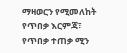ማዛወርን የሚመለከት የጥበቃ እርምጃ፣ የጥበቃ ተጠቃ ሚን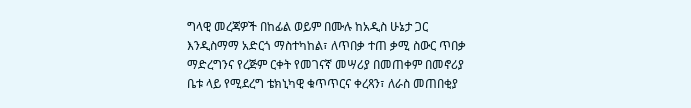ግላዊ መረጃዎች በከፊል ወይም በሙሉ ከአዲስ ሁኔታ ጋር እንዲስማማ አድርጎ ማስተካከል፣ ለጥበቃ ተጠ ቃሚ ስውር ጥበቃ ማድረግንና የረጅም ርቀት የመገናኛ መሣሪያ በመጠቀም በመኖሪያ ቤቱ ላይ የሚደረግ ቴክኒካዊ ቁጥጥርና ቀረጻን፣ ለራስ መጠበቂያ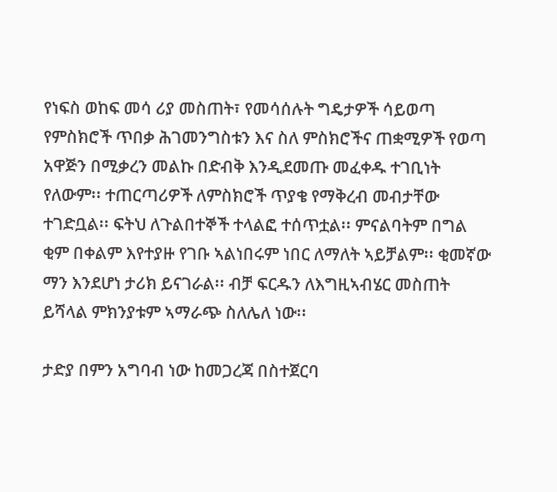የነፍስ ወከፍ መሳ ሪያ መስጠት፣ የመሳሰሉት ግዴታዎች ሳይወጣ የምስክሮች ጥበቃ ሕገመንግስቱን እና ስለ ምስክሮችና ጠቋሚዎች የወጣ አዋጅን በሚቃረን መልኩ በድብቅ እንዲደመጡ መፈቀዱ ተገቢነት የለውም፡፡ ተጠርጣሪዎች ለምስክሮች ጥያቄ የማቅረብ መብታቸው ተገድቧል፡፡ ፍትህ ለጉልበተኞች ተላልፎ ተሰጥቷል፡፡ ምናልባትም በግል ቂም በቀልም እየተያዙ የገቡ ኣልነበሩም ነበር ለማለት ኣይቻልም፡፡ ቂመኛው ማን እንደሆነ ታሪክ ይናገራል፡፡ ብቻ ፍርዱን ለእግዚኣብሄር መስጠት ይሻላል ምክንያቱም ኣማራጭ ስለሌለ ነው፡፡

ታድያ በምን አግባብ ነው ከመጋረጃ በስተጀርባ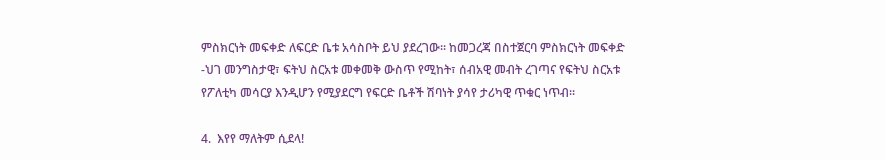ምስክርነት መፍቀድ ለፍርድ ቤቱ አሳስቦት ይህ ያደረገው፡፡ ከመጋረጃ በስተጀርባ ምስክርነት መፍቀድ -ህገ መንግስታዊ፣ ፍትህ ስርአቱ መቀመቅ ውስጥ የሚከት፣ ሰብአዊ መብት ረገጣና የፍትህ ስርአቱ የፖለቲካ መሳርያ እንዲሆን የሚያደርግ የፍርድ ቤቶች ሽባነት ያሳየ ታሪካዊ ጥቁር ነጥብ፡፡

4.  እየየ ማለትም ሲደላ!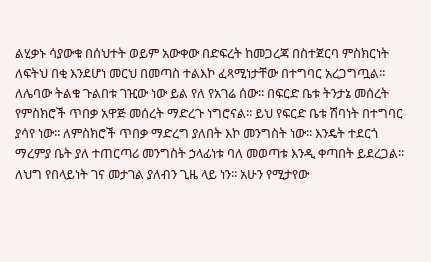ልሂቃኑ ሳያውቁ በሰህተት ወይም አውቀው በድፍረት ከመጋረጃ በስተጀርባ ምስክርነት ለፍትህ በቂ እንደሆነ መርህ በመጣስ ተልእኮ ፈጻሚነታቸው በተግባር አረጋግጧል፡፡ ለሌባው ትልቁ ጉልበቱ ገዢው ነው ይል የለ የአገሬ ሰው፡፡ በፍርድ ቤቱ ትንታኔ መሰረት የምስክሮች ጥበቃ አዋጅ መሰረት ማድረጉ ነግሮናል፡፡ ይህ የፍርድ ቤቱ ሽባነት በተግባር ያሳየ ነው፡፡ ለምስክሮች ጥበቃ ማድረግ ያለበት እኮ መንግስት ነው፡፡ እንዴት ተደርጎ ማረምያ ቤት ያለ ተጠርጣሪ መንግስት ኃላፊነቱ ባለ መወጣቱ እንዲ ቀጣበት ይደረጋል፡፡ ለህግ የበላይነት ገና መታገል ያለብን ጊዜ ላይ ነን፡፡ አሁን የሚታየው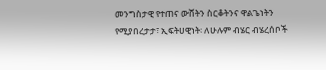መንግስታዊ የተጠና ውሸትን ስርቆትንና ዋልጌነትን የሚያበረታታ፣ ኢፍትሀዊነት፡ ለሁሉም ብሄር ብሄረሰቦች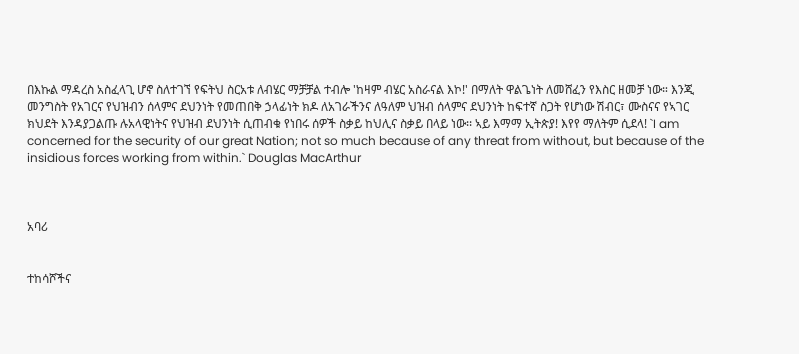በእኩል ማዳረስ አስፈላጊ ሆኖ ስለተገኘ የፍትህ ስርአቱ ለብሄር ማቻቻል ተብሎ 'ከዛም ብሄር አስራናል እኮ!' በማለት ዋልጌነት ለመሸፈን የእስር ዘመቻ ነው። እንጂ መንግስት የአገርና የህዝብን ሰላምና ደህንነት የመጠበቅ ኃላፊነት ክዶ ለአገራችንና ለዓለም ህዝብ ሰላምና ደህንነት ከፍተኛ ስጋት የሆነው ሽብር፣ ሙስናና የኣገር ክህደት እንዳያጋልጡ ሉአላዊነትና የህዝብ ደህንነት ሲጠብቁ የነበሩ ሰዎች ስቃይ ከህሊና ስቃይ በላይ ነው፡፡ ኣይ እማማ ኢትጵያ! እየየ ማለትም ሲደላ! `I am concerned for the security of our great Nation; not so much because of any threat from without, but because of the insidious forces working from within.` Douglas MacArthur



አባሪ


ተከሳሾችና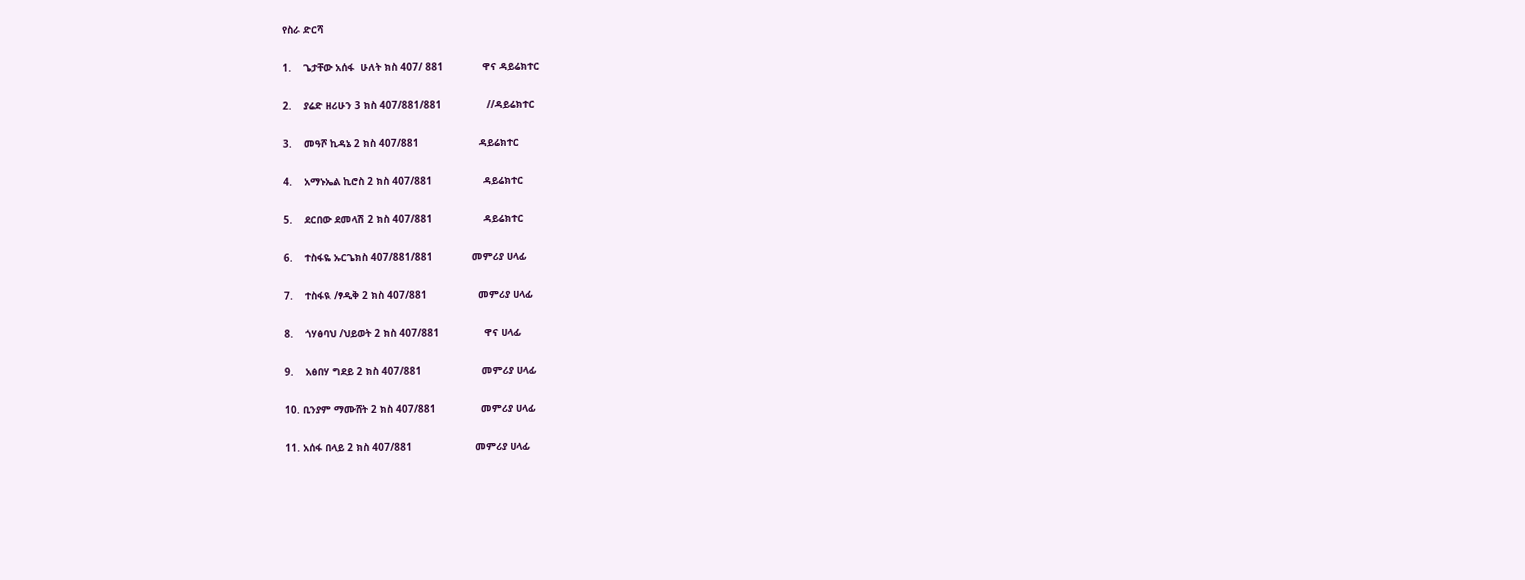የስራ ድርሻ

1.    ጌታቸው አሰፋ  ሁለት ክስ 407/ 881             ዋና ዳይሬክተር

2.    ያሬድ ዘሪሁን 3 ክስ 407/881/881               //ዳይሬክተር

3.    መዓሾ ኪዳኔ 2 ክስ 407/881                    ዳይሬክተር

4.    አማኑኤል ኪሮስ 2 ክስ 407/881                 ዳይሬክተር

5.    ደርበው ደመላሽ 2 ክስ 407/881                 ዳይሬክተር

6.    ተስፋዬ ኡርጌክስ 407/881/881             መምሪያ ሀላፊ

7.    ተስፋዪ /ፃዲቅ 2 ክስ 407/881                 መምሪያ ሀላፊ

8.    ጎሃፅባህ /ህይወት 2 ክስ 407/881               ዋና ሀላፊ

9.    አፅበሃ ግደይ 2 ክስ 407/881                    መምሪያ ሀላፊ

10. ቢንያም ማሙሸት 2 ክስ 407/881               መምሪያ ሀላፊ

11. አሰፋ በላይ 2 ክስ 407/881                     መምሪያ ሀላፊ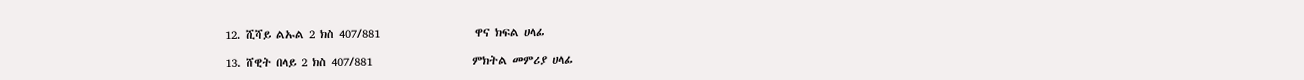12. ሺሻይ ልኡል 2 ክስ 407/881                   ዋና ክፍል ሀላፊ

13. ሸዊት በላይ 2 ክስ 407/881                    ምክትል መምሪያ ሀላፊ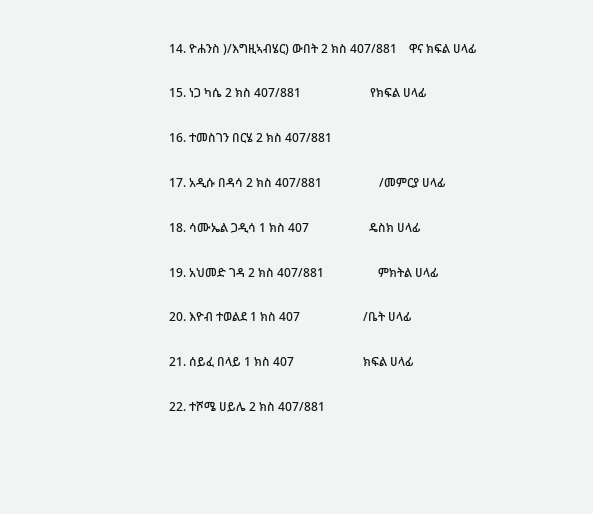14. ዮሐንስ )/እግዚኣብሄር) ውበት 2 ክስ 407/881    ዋና ክፍል ሀላፊ

15. ነጋ ካሴ 2 ክስ 407/881                       የክፍል ሀላፊ

16. ተመስገን በርሄ 2 ክስ 407/881

17. አዲሱ በዳሳ 2 ክስ 407/881                   /መምርያ ሀላፊ

18. ሳሙኤል ጋዲሳ 1 ክስ 407                    ዴስክ ሀላፊ

19. አህመድ ገዳ 2 ክስ 407/881                  ምክትል ሀላፊ

20. እዮብ ተወልደ 1 ክስ 407                     /ቤት ሀላፊ

21. ሰይፈ በላይ 1 ክስ 407                       ክፍል ሀላፊ

22. ተሾሜ ሀይሌ 2 ክስ 407/881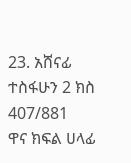23. አሸናፊ ተስፋሁን 2 ክስ 407/881              ዋና ክፍል ሀላፊ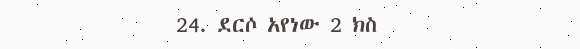24. ደርሶ አየነው 2 ክስ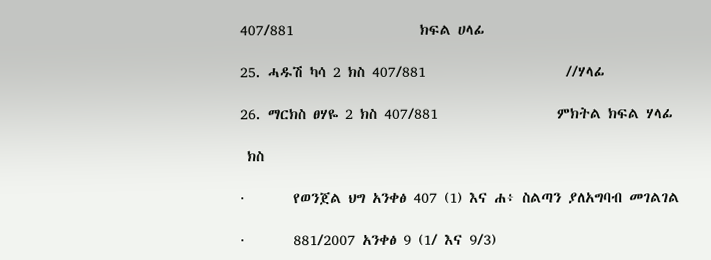407/881                  ክፍል ሀላፊ

25. ሓዱሽ ካሳ 2 ክስ 407/881                    //ሃላፊ

26. ማርክስ ፀሃዬ 2 ክስ 407/881                 ምክትል ክፍል ሃላፊ

 ክስ

·       የወንጀል ህግ አንቀፅ 407 (1) እና ሐ፥ ስልጣን ያለአግባብ መገልገል

·       881/2007 አንቀፅ 9 (1/ እና 9/3)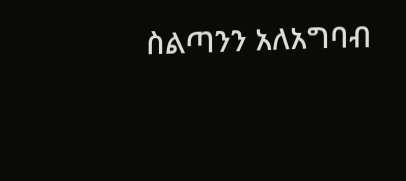ስልጣንን አለአግባብ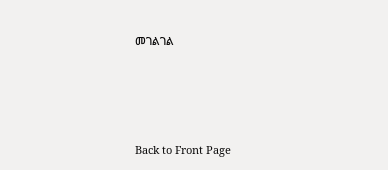መገልገል




Back to Front Page